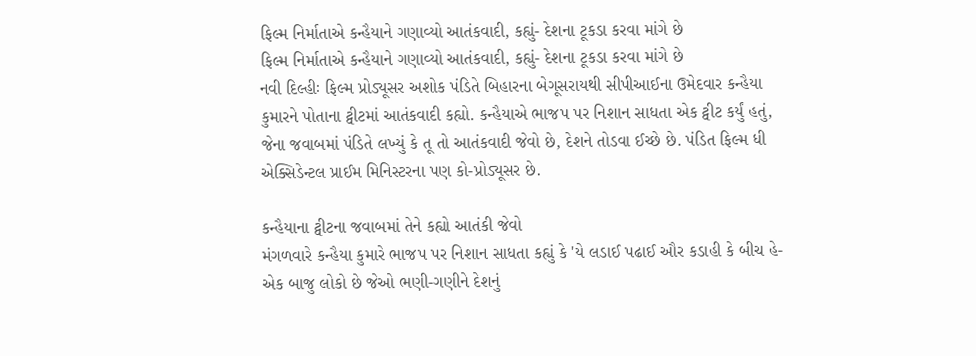ફિલ્મ નિર્માતાએ કન્હૈયાને ગણાવ્યો આતંકવાદી, કહ્યું- દેશના ટૂકડા કરવા માંગે છે
ફિલ્મ નિર્માતાએ કન્હૈયાને ગણાવ્યો આતંકવાદી, કહ્યું- દેશના ટૂકડા કરવા માંગે છે
નવી દિલ્હીઃ ફિલ્મ પ્રોડ્યૂસર અશોક પંડિતે બિહારના બેગૂસરાયથી સીપીઆઈના ઉમેદવાર કન્હૈયા કુમારને પોતાના ટ્વીટમાં આતંકવાદી કહ્યો. કન્હૈયાએ ભાજપ પર નિશાન સાધતા એક ટ્વીટ કર્યું હતું, જેના જવાબમાં પંડિતે લખ્યું કે તૂ તો આતંકવાદી જેવો છે, દેશને તોડવા ઈચ્છે છે. પંડિત ફિલ્મ ધી એક્સિડેન્ટલ પ્રાઈમ મિનિસ્ટરના પણ કો-પ્રોડ્યૂસર છે.

કન્હૈયાના ટ્વીટના જવાબમાં તેને કહ્યો આતંકી જેવો
મંગળવારે કન્હૈયા કુમારે ભાજપ પર નિશાન સાધતા કહ્યું કે 'યે લડાઈ પઢાઈ ઔર કડાહી કે બીચ હે- એક બાજુ લોકો છે જેઓ ભણી-ગણીને દેશનું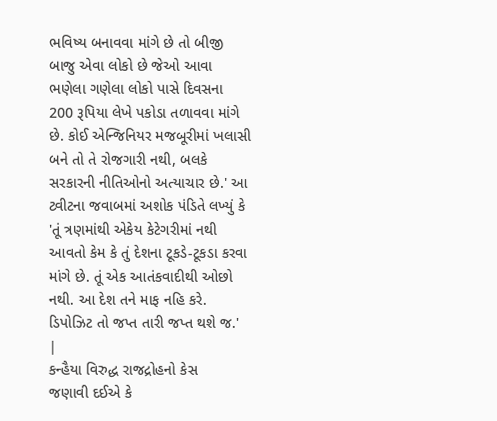ભવિષ્ય બનાવવા માંગે છે તો બીજી બાજુ એવા લોકો છે જેઓ આવા ભણેલા ગણેલા લોકો પાસે દિવસના 200 રૂપિયા લેખે પકોડા તળાવવા માંગે છે. કોઈ એન્જિનિયર મજબૂરીમાં ખલાસી બને તો તે રોજગારી નથી, બલકે સરકારની નીતિઓનો અત્યાચાર છે.' આ ટ્વીટના જવાબમાં અશોક પંડિતે લખ્યું કે 'તૂં ત્રણમાંથી એકેય કેટેગરીમાં નથી આવતો કેમ કે તું દેશના ટૂકડે-ટૂકડા કરવા માંગે છે. તૂં એક આતંકવાદીથી ઓછો નથી. આ દેશ તને માફ નહિ કરે. ડિપોઝિટ તો જપ્ત તારી જપ્ત થશે જ.'
|
કન્હૈયા વિરુદ્ધ રાજદ્રોહનો કેસ
જણાવી દઈએ કે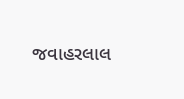જવાહરલાલ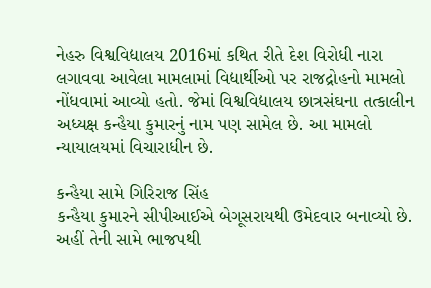નેહરુ વિશ્વવિદ્યાલય 2016માં કથિત રીતે દેશ વિરોધી નારા લગાવવા આવેલા મામલામાં વિદ્યાર્થીઓ પર રાજદ્રોહનો મામલો નોંધવામાં આવ્યો હતો. જેમાં વિશ્વવિદ્યાલય છાત્રસંઘના તત્કાલીન અધ્યક્ષ કન્હૈયા કુમારનું નામ પણ સામેલ છે. આ મામલો ન્યાયાલયમાં વિચારાધીન છે.

કન્હૈયા સામે ગિરિરાજ સિંહ
કન્હૈયા કુમારને સીપીઆઈએ બેગૂસરાયથી ઉમેદવાર બનાવ્યો છે. અહીં તેની સામે ભાજપથી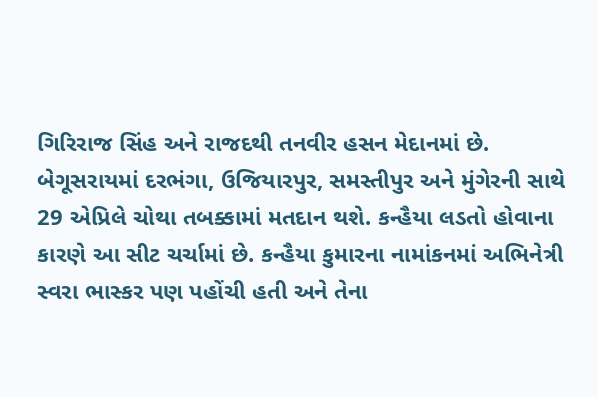ગિરિરાજ સિંહ અને રાજદથી તનવીર હસન મેદાનમાં છે. બેગૂસરાયમાં દરભંગા, ઉજિયારપુર, સમસ્તીપુર અને મુંગેરની સાથે 29 એપ્રિલે ચોથા તબક્કામાં મતદાન થશે. કન્હૈયા લડતો હોવાના કારણે આ સીટ ચર્ચામાં છે. કન્હૈયા કુમારના નામાંકનમાં અભિનેત્રી સ્વરા ભાસ્કર પણ પહોંચી હતી અને તેના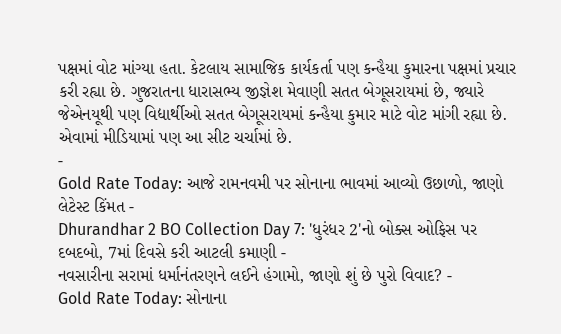પક્ષમાં વોટ માંગ્યા હતા. કેટલાય સામાજિક કાર્યકર્તા પણ કન્હૈયા કુમારના પક્ષમાં પ્રચાર કરી રહ્યા છે. ગુજરાતના ધારાસભ્ય જીજ્ઞેશ મેવાણી સતત બેગૂસરાયમાં છે, જ્યારે જેએનયૂથી પણ વિદ્યાર્થીઓ સતત બેગૂસરાયમાં કન્હૈયા કુમાર માટે વોટ માંગી રહ્યા છે. એવામાં મીડિયામાં પણ આ સીટ ચર્ચામાં છે.
-
Gold Rate Today: આજે રામનવમી પર સોનાના ભાવમાં આવ્યો ઉછાળો, જાણો લેટેસ્ટ કિંમત -
Dhurandhar 2 BO Collection Day 7: 'ધુરંધર 2'નો બોક્સ ઓફિસ પર દબદબો, 7માં દિવસે કરી આટલી કમાણી -
નવસારીના સરામાં ધર્માનંતરણને લઈને હંગામો, જાણો શું છે પુરો વિવાદ? -
Gold Rate Today: સોનાના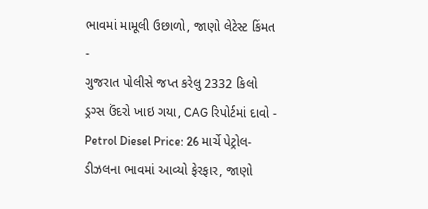ભાવમાં મામૂલી ઉછાળો, જાણો લેટેસ્ટ કિંમત -
ગુજરાત પોલીસે જપ્ત કરેલુ 2332 કિલો ડ્રગ્સ ઉંદરો ખાઇ ગયા, CAG રિપોર્ટમાં દાવો -
Petrol Diesel Price: 26 માર્ચે પેટ્રોલ-ડીઝલના ભાવમાં આવ્યો ફેરફાર, જાણો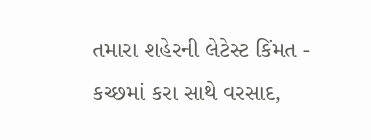તમારા શહેરની લેટેસ્ટ કિંમત -
કચ્છમાં કરા સાથે વરસાદ,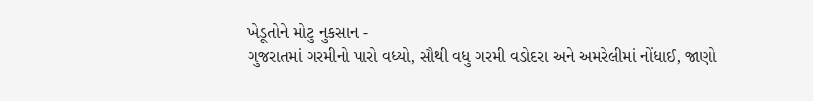ખેડૂતોને મોટુ નુકસાન -
ગુજરાતમાં ગરમીનો પારો વધ્યો, સૌથી વધુ ગરમી વડોદરા અને અમરેલીમાં નોંધાઈ, જાણો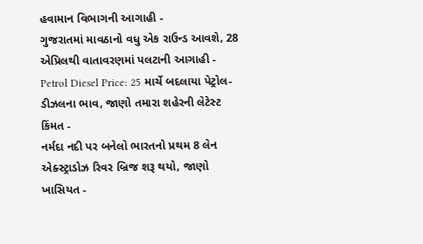હવામાન વિભાગની આગાહી -
ગુજરાતમાં માવઠાનો વધુ એક રાઉન્ડ આવશે, 28 એપ્રિલથી વાતાવરણમાં પલટાની આગાહી -
Petrol Diesel Price: 25 માર્ચે બદલાયા પેટ્રોલ-ડીઝલના ભાવ, જાણો તમારા શહેરની લેટેસ્ટ કિંમત -
નર્મદા નદી પર બનેલો ભારતનો પ્રથમ 8 લેન એક્સ્ટ્રાડોઝ રિવર બ્રિજ શરૂ થયો, જાણો ખાસિયત -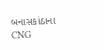બનાસકાંઠાના CNG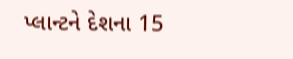પ્લાન્ટને દેશના 15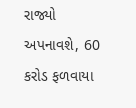રાજ્યો અપનાવશે, 60 કરોડ ફળવાયા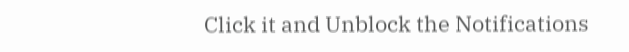Click it and Unblock the Notifications